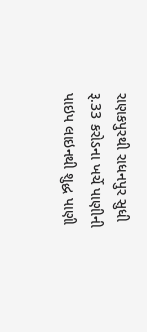રાણકપુરથી રાધનપુર સુધી રૂ.33 કરોડના ખર્ચે પાણીની પાઇપ લાઇનથી શુદ્ધ પાણી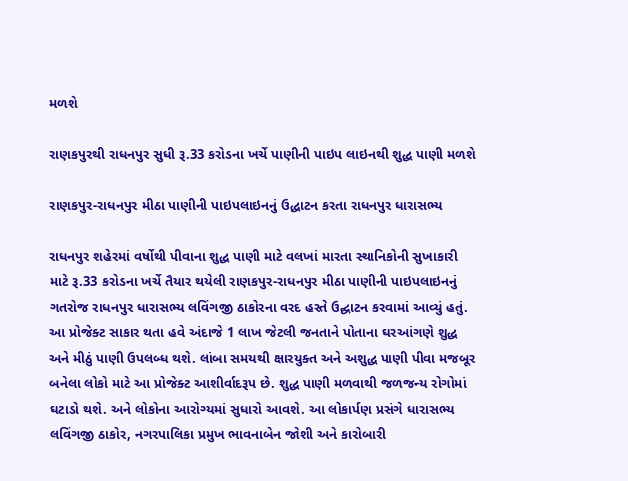મળશે

રાણકપુરથી રાધનપુર સુધી રૂ.33 કરોડના ખર્ચે પાણીની પાઇપ લાઇનથી શુદ્ધ પાણી મળશે

રાણકપુર-રાધનપુર મીઠા પાણીની પાઇપલાઇનનું ઉદ્ધાટન કરતા રાધનપુર ધારાસભ્ય

રાધનપુર શહેરમાં વર્ષોથી પીવાના શુદ્ધ પાણી માટે વલખાં મારતા સ્થાનિકોની સુખાકારી માટે રૂ.33 કરોડના ખર્ચે તૈયાર થયેલી રાણકપુર-રાધનપુર મીઠા પાણીની પાઇપલાઇનનું ગતરોજ રાધનપુર ધારાસભ્ય લવિંગજી ઠાકોરના વરદ હસ્તે ઉદ્ઘાટન કરવામાં આવ્યું હતું. આ પ્રોજેક્ટ સાકાર થતા હવે અંદાજે 1 લાખ જેટલી જનતાને પોતાના ઘરઆંગણે શુદ્ધ અને મીઠું પાણી ઉપલબ્ધ થશે. લાંબા સમયથી ક્ષારયુક્ત અને અશુદ્ધ પાણી પીવા મજબૂર બનેલા લોકો માટે આ પ્રોજેક્ટ આશીર્વાદરૂપ છે. શુદ્ધ પાણી મળવાથી જળજન્ય રોગોમાં ઘટાડો થશે. અને લોકોના આરોગ્યમાં સુધારો આવશે. આ લોકાર્પણ પ્રસંગે ધારાસભ્ય લવિંગજી ઠાકોર, નગરપાલિકા પ્રમુખ ભાવનાબેન જોશી અને કારોબારી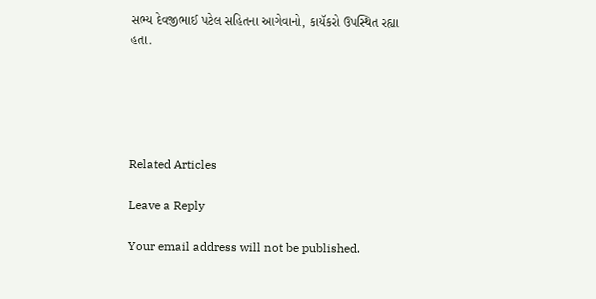સભ્ય દેવજીભાઈ પટેલ સહિતના આગેવાનો, કાયૅકરો ઉપસ્થિત રહ્યા હતા.





Related Articles

Leave a Reply

Your email address will not be published.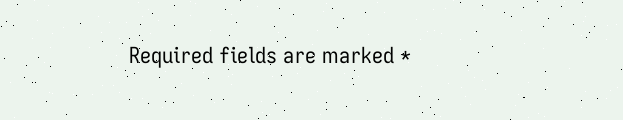Required fields are marked *